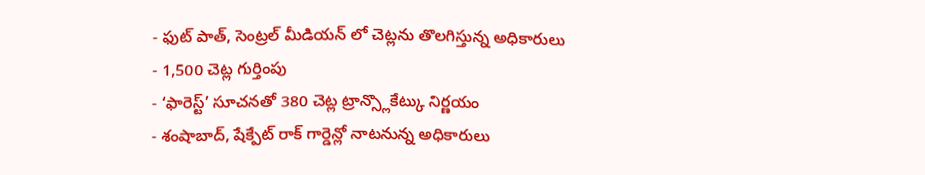- ఫుట్ పాత్, సెంట్రల్ మీడియన్ లో చెట్లను తొలగిస్తున్న అధికారులు
- 1,500 చెట్ల గుర్తింపు
- ‘ఫారెస్ట్’ సూచనతో 380 చెట్ల ట్రాన్స్లొకేట్కు నిర్ణయం
- శంషాబాద్, షేక్పేట్ రాక్ గార్డెన్లో నాటనున్న అధికారులు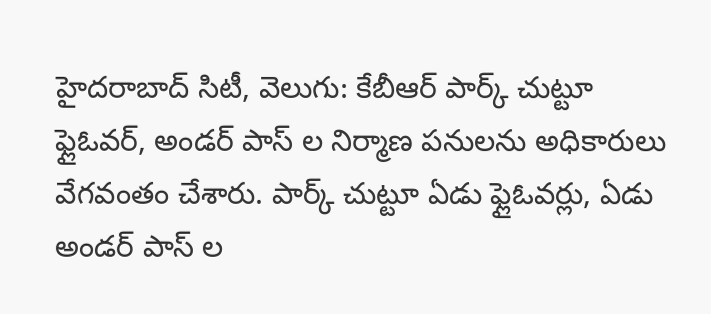హైదరాబాద్ సిటీ, వెలుగు: కేబీఆర్ పార్క్ చుట్టూ ఫ్లైఓవర్, అండర్ పాస్ ల నిర్మాణ పనులను అధికారులు వేగవంతం చేశారు. పార్క్ చుట్టూ ఏడు ఫ్లైఓవర్లు, ఏడు అండర్ పాస్ ల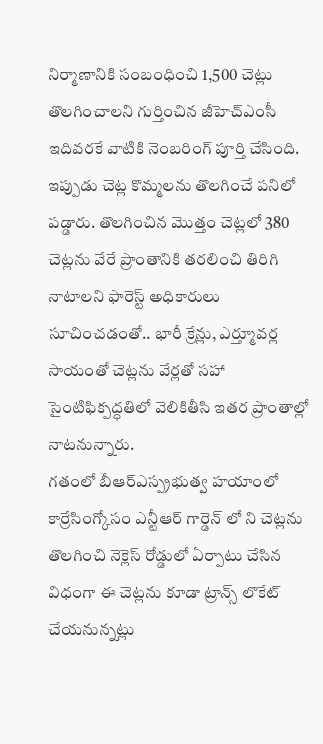నిర్మాణానికి సంబంధించి 1,500 చెట్లు తొలగించాలని గుర్తించిన జీహెచ్ఎంసీ ఇదివరకే వాటికి నెంబరింగ్ పూర్తి చేసింది. ఇప్పుడు చెట్ల కొమ్మలను తొలగించే పనిలో పడ్డారు. తొలగించిన మొత్తం చెట్లలో 380 చెట్లను వేరే ప్రాంతానికి తరలించి తిరిగి నాటాలని ఫారెస్ట్ అధికారులు సూచించడంతో.. భారీ క్రేన్లు, ఎర్త్మూవర్ల సాయంతో చెట్లను వేర్లతో సహా సైంటిఫిక్పద్ధతిలో వెలికితీసి ఇతర ప్రాంతాల్లో నాటనున్నారు.
గతంలో బీఆర్ఎస్ప్రభుత్వ హయాంలో కార్రేసింగ్కోసం ఎన్టీఆర్ గార్డెన్ లో ని చెట్లను తొలగించి నెక్లెస్ రోడ్డులో ఏర్పాటు చేసిన విధంగా ఈ చెట్లను కూడా ట్రాన్స్ లొకేట్ చేయనున్నట్లు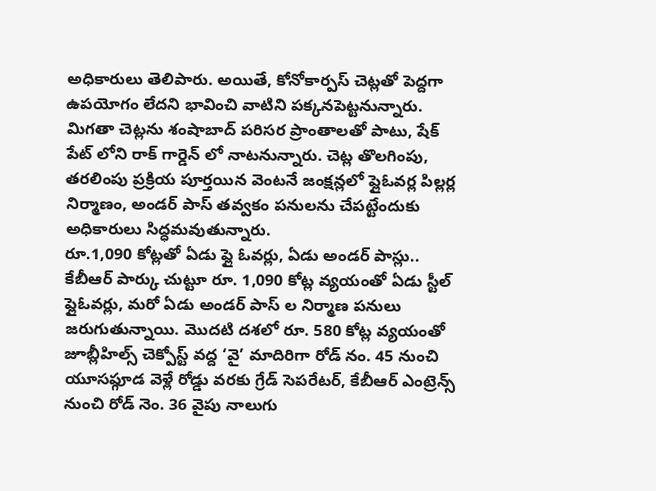అధికారులు తెలిపారు. అయితే, కోనోకార్పస్ చెట్లతో పెద్దగా ఉపయోగం లేదని భావించి వాటిని పక్కనపెట్టనున్నారు. మిగతా చెట్లను శంషాబాద్ పరిసర ప్రాంతాలతో పాటు, షేక్ పేట్ లోని రాక్ గార్డెన్ లో నాటనున్నారు. చెట్ల తొలగింపు, తరలింపు ప్రక్రియ పూర్తయిన వెంటనే జంక్షన్లలో ఫ్లైఓవర్ల పిల్లర్ల నిర్మాణం, అండర్ పాస్ తవ్వకం పనులను చేపట్టేందుకు అధికారులు సిద్ధమవుతున్నారు.
రూ.1,090 కోట్లతో ఏడు ఫ్లై ఓవర్లు, ఏడు అండర్ పాస్లు..
కేబీఆర్ పార్కు చుట్టూ రూ. 1,090 కోట్ల వ్యయంతో ఏడు స్టీల్ ఫ్లైఓవర్లు, మరో ఏడు అండర్ పాస్ ల నిర్మాణ పనులు జరుగుతున్నాయి. మొదటి దశలో రూ. 580 కోట్ల వ్యయంతో జూబ్లీహిల్స్ చెక్పోస్ట్ వద్ద ‘వై’ మాదిరిగా రోడ్ నం. 45 నుంచి యూసఫ్గూడ వెళ్లే రోడ్డు వరకు గ్రేడ్ సెపరేటర్, కేబీఆర్ ఎంట్రెన్స్ నుంచి రోడ్ నెం. 36 వైపు నాలుగు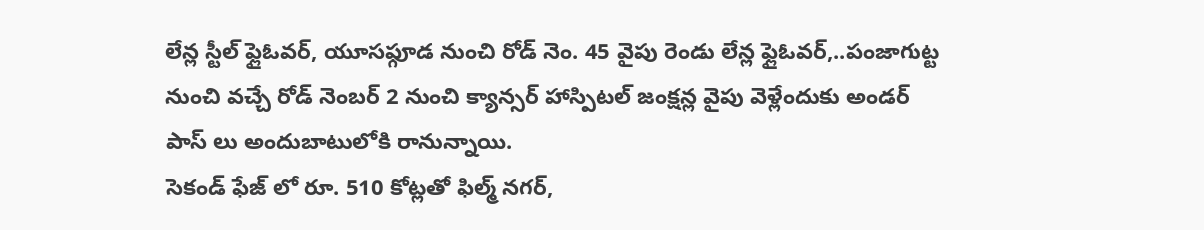లేన్ల స్టీల్ ఫ్లైఓవర్, యూసఫ్గూడ నుంచి రోడ్ నెం. 45 వైపు రెండు లేన్ల ఫ్లైఓవర్,..పంజాగుట్ట నుంచి వచ్చే రోడ్ నెంబర్ 2 నుంచి క్యాన్సర్ హాస్పిటల్ జంక్షన్ల వైపు వెళ్లేందుకు అండర్ పాస్ లు అందుబాటులోకి రానున్నాయి.
సెకండ్ ఫేజ్ లో రూ. 510 కోట్లతో ఫిల్మ్ నగర్,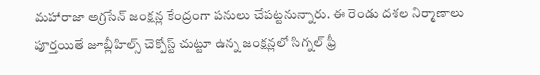మహారాజా అగ్రసేన్ జంక్షన్ల కేంద్రంగా పనులు చేపట్టనున్నారు. ఈ రెండు దశల నిర్మాణాలు పూర్తయితే జూబ్లీహిల్స్ చెక్పోస్ట్ చుట్టూ ఉన్న జంక్షన్లలో సిగ్నల్ ఫ్రీ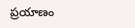ప్రయాణం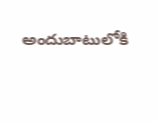అందుబాటులోకి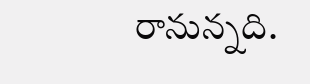రానున్నది.